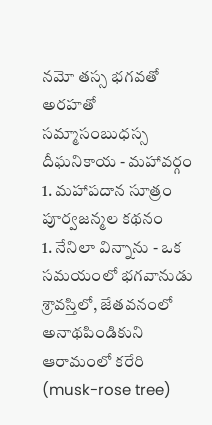నమో తస్స భగవతో అరహతో సమ్మాసంబుధస్స
దీఘనికాయ - మహావర్గం
1. మహాపదాన సూత్రం
పూర్వజన్మల కథనం
1. నేనిలా విన్నాను - ఒక సమయంలో భగవానుడు శ్రావస్తిలో, జేతవనంలో అనాథపిండికుని ఆరామంలో కరేరి (musk-rose tree)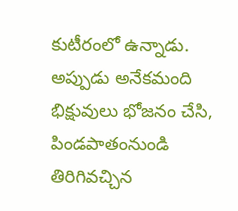కుటీరంలో ఉన్నాడు. అప్పుడు అనేకమంది భిక్షువులు భోజనం చేసి, పిండపాతంనుండి తిరిగివచ్చిన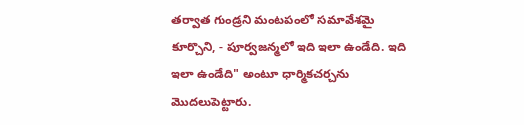తర్వాత గుండ్రని మంటపంలో సమావేశమై కూర్చొని, - పూర్వజన్మలో ఇది ఇలా ఉండేది. ఇది ఇలా ఉండేది" అంటూ ధార్మికచర్చను మొదలుపెట్టారు.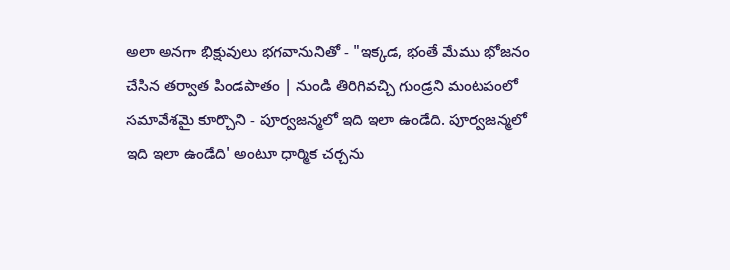అలా అనగా భిక్షువులు భగవానునితో - "ఇక్కడ, భంతే మేము భోజనం చేసిన తర్వాత పిండపాతం | నుండి తిరిగివచ్చి గుండ్రని మంటపంలో సమావేశమై కూర్చొని - పూర్వజన్మలో ఇది ఇలా ఉండేది. పూర్వజన్మలో ఇది ఇలా ఉండేది' అంటూ ధార్మిక చర్చను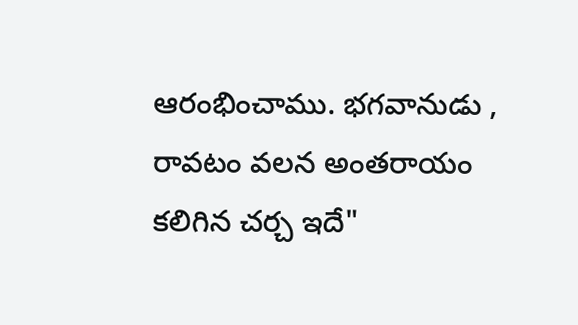ఆరంభించాము. భగవానుడు , రావటం వలన అంతరాయం కలిగిన చర్చ ఇదే"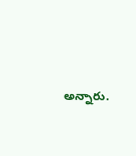అన్నారు.